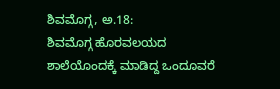ಶಿವಮೊಗ್ಗ, ಅ.18:
ಶಿವಮೊಗ್ಗ ಹೊರವಲಯದ ಶಾಲೆಯೊಂದಕ್ಕೆ ಮಾಡಿದ್ದ ಒಂದೂವರೆ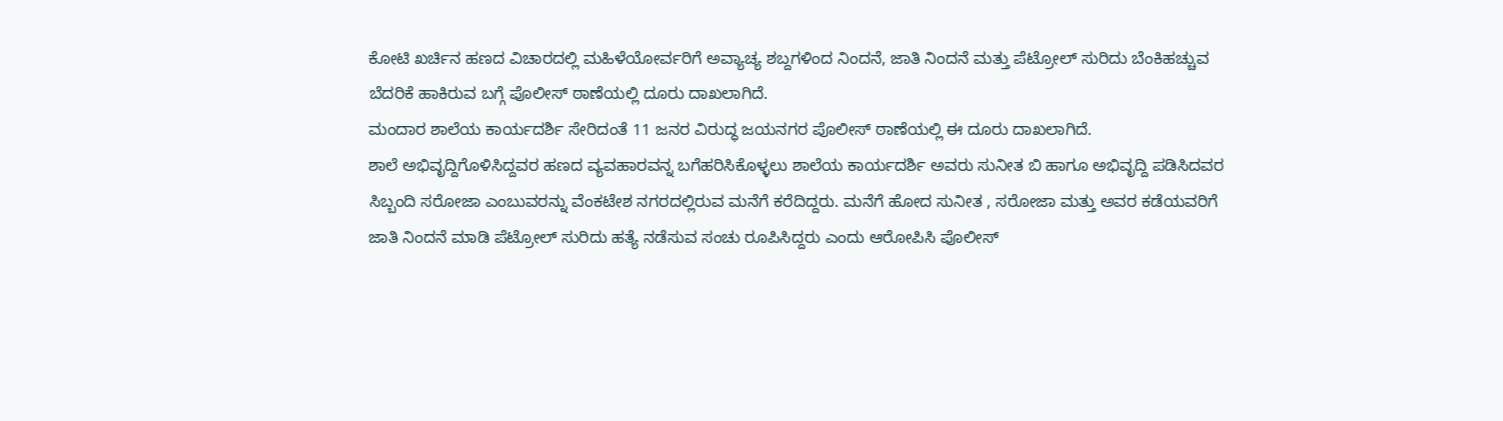ಕೋಟಿ ಖರ್ಚಿನ ಹಣದ ವಿಚಾರದಲ್ಲಿ ಮಹಿಳೆಯೋರ್ವರಿಗೆ ಅವ್ಯಾಚ್ಯ ಶಬ್ದಗಳಿಂದ ನಿಂದನೆ, ಜಾತಿ ನಿಂದನೆ ಮತ್ತು ಪೆಟ್ರೋಲ್ ಸುರಿದು ಬೆಂಕಿಹಚ್ಚುವ ಬೆದರಿಕೆ ಹಾಕಿರುವ ಬಗ್ಗೆ ಪೊಲೀಸ್ ಠಾಣೆಯಲ್ಲಿ ದೂರು ದಾಖಲಾಗಿದೆ.
ಮಂದಾರ ಶಾಲೆಯ ಕಾರ್ಯದರ್ಶಿ ಸೇರಿದಂತೆ 11 ಜನರ ವಿರುದ್ಧ ಜಯನಗರ ಪೊಲೀಸ್ ಠಾಣೆಯಲ್ಲಿ ಈ ದೂರು ದಾಖಲಾಗಿದೆ.
ಶಾಲೆ ಅಭಿವೃದ್ದಿಗೊಳಿಸಿದ್ದವರ ಹಣದ ವ್ಯವಹಾರವನ್ನ ಬಗೆಹರಿಸಿಕೊಳ್ಳಲು ಶಾಲೆಯ ಕಾರ್ಯದರ್ಶಿ ಅವರು ಸುನೀತ ಬಿ ಹಾಗೂ ಅಭಿವೃದ್ದಿ ಪಡಿಸಿದವರ ಸಿಬ್ಬಂದಿ ಸರೋಜಾ ಎಂಬುವರನ್ನು ವೆಂಕಟೇಶ ನಗರದಲ್ಲಿರುವ ಮನೆಗೆ ಕರೆದಿದ್ದರು. ಮನೆಗೆ ಹೋದ ಸುನೀತ , ಸರೋಜಾ ಮತ್ತು ಅವರ ಕಡೆಯವರಿಗೆ ಜಾತಿ ನಿಂದನೆ ಮಾಡಿ ಪೆಟ್ರೋಲ್ ಸುರಿದು ಹತ್ಯೆ ನಡೆಸುವ ಸಂಚು ರೂಪಿಸಿದ್ದರು ಎಂದು ಆರೋಪಿಸಿ ಪೊಲೀಸ್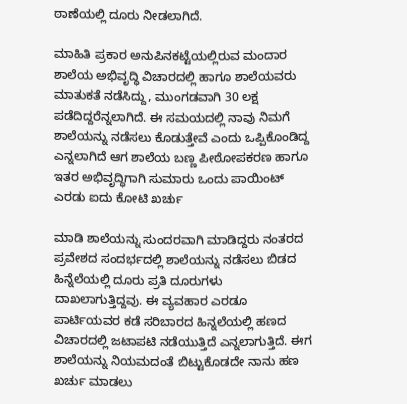ಠಾಣೆಯಲ್ಲಿ ದೂರು ನೀಡಲಾಗಿದೆ.

ಮಾಹಿತಿ ಪ್ರಕಾರ ಅನುಪಿನಕಟ್ಟೆಯಲ್ಲಿರುವ ಮಂದಾರ ಶಾಲೆಯ ಅಭಿವೃದ್ಧಿ ವಿಚಾರದಲ್ಲಿ ಹಾಗೂ ಶಾಲೆಯವರು ಮಾತುಕತೆ ನಡೆಸಿದ್ದು, ಮುಂಗಡವಾಗಿ 30 ಲಕ್ಷ ಪಡೆದಿದ್ದರೆನ್ನಲಾಗಿದೆ. ಈ ಸಮಯದಲ್ಲಿ ನಾವು ನಿಮಗೆ ಶಾಲೆಯನ್ನು ನಡೆಸಲು ಕೊಡುತ್ತೇವೆ ಎಂದು ಒಪ್ಪಿಕೊಂಡಿದ್ದ ಎನ್ನಲಾಗಿದೆ ಆಗ ಶಾಲೆಯ ಬಣ್ಣ ಪೀಠೋಪಕರಣ ಹಾಗೂ ಇತರ ಅಭಿವೃದ್ಧಿಗಾಗಿ ಸುಮಾರು ಒಂದು ಪಾಯಿಂಟ್ ಎರಡು ಐದು ಕೋಟಿ ಖರ್ಚು

ಮಾಡಿ ಶಾಲೆಯನ್ನು ಸುಂದರವಾಗಿ ಮಾಡಿದ್ದರು ನಂತರದ ಪ್ರವೇಶದ ಸಂದರ್ಭದಲ್ಲಿ ಶಾಲೆಯನ್ನು ನಡೆಸಲು ಬಿಡದ ಹಿನ್ನೆಲೆಯಲ್ಲಿ ದೂರು ಪ್ರತಿ ದೂರುಗಳು ದಾಖಲಾಗುತ್ತಿದ್ದವು. ಈ ವ್ಯವಹಾರ ಎರಡೂ ಪಾರ್ಟಿಯವರ ಕಡೆ ಸರಿಬಾರದ ಹಿನ್ನಲೆಯಲ್ಲಿ ಹಣದ ವಿಚಾರದಲ್ಲಿ ಜಟಾಪಟಿ ನಡೆಯುತ್ತಿದೆ ಎನ್ನಲಾಗುತ್ತಿದೆ. ಈಗ ಶಾಲೆಯನ್ನು ನಿಯಮದಂತೆ ಬಿಟ್ಟುಕೊಡದೇ ನಾನು ಹಣ ಖರ್ಚು ಮಾಡಲು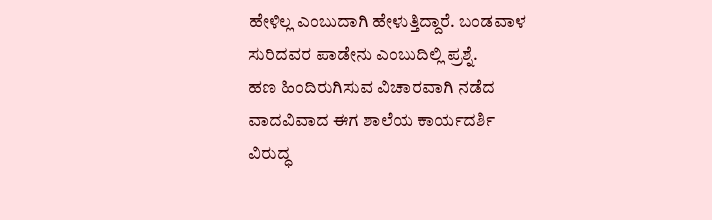ಹೇಳಿಲ್ಲ ಎಂಬುದಾಗಿ ಹೇಳುತ್ತಿದ್ದಾರೆ. ಬಂಡವಾಳ ಸುರಿದವರ ಪಾಡೇನು ಎಂಬುದಿಲ್ಲಿ ಪ್ರಶ್ನೆ.
ಹಣ ಹಿಂದಿರುಗಿಸುವ ವಿಚಾರವಾಗಿ ನಡೆದ ವಾದವಿವಾದ ಈಗ ಶಾಲೆಯ ಕಾರ್ಯದರ್ಶಿ ವಿರುದ್ಧ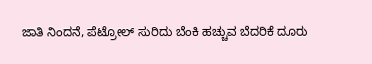ಜಾತಿ ನಿಂದನೆ, ಪೆಟ್ರೋಲ್ ಸುರಿದು ಬೆಂಕಿ ಹಚ್ಚುವ ಬೆದರಿಕೆ ದೂರು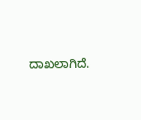ದಾಖಲಾಗಿದೆ.